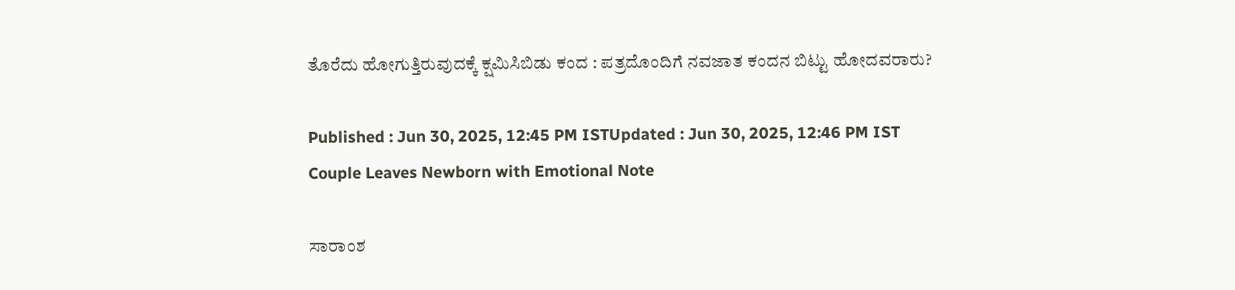ತೊರೆದು ಹೋಗುತ್ತಿರುವುದಕ್ಕೆ ಕ್ಷಮಿಸಿಬಿಡು ಕಂದ : ಪತ್ರದೊಂದಿಗೆ ನವಜಾತ ಕಂದನ ಬಿಟ್ಟು ಹೋದವರಾರು?

Published : Jun 30, 2025, 12:45 PM ISTUpdated : Jun 30, 2025, 12:46 PM IST
Couple Leaves Newborn with Emotional Note

ಸಾರಾಂಶ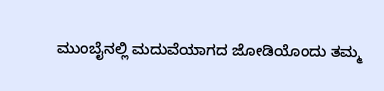ಮುಂಬೈನಲ್ಲಿ ಮದುವೆಯಾಗದ ಜೋಡಿಯೊಂದು ತಮ್ಮ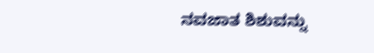ನವಜಾತ ಶಿಶುವನ್ನು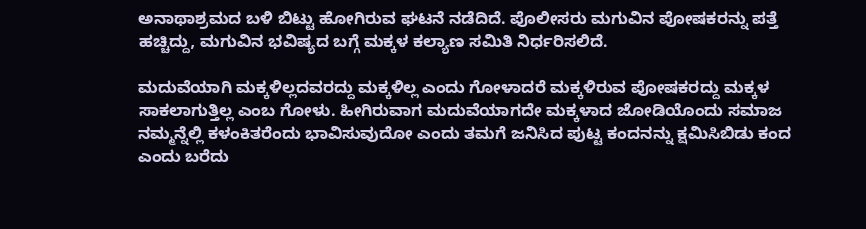ಅನಾಥಾಶ್ರಮದ ಬಳಿ ಬಿಟ್ಟು ಹೋಗಿರುವ ಘಟನೆ ನಡೆದಿದೆ. ಪೊಲೀಸರು ಮಗುವಿನ ಪೋಷಕರನ್ನು ಪತ್ತೆ ಹಚ್ಚಿದ್ದು, ಮಗುವಿನ ಭವಿಷ್ಯದ ಬಗ್ಗೆ ಮಕ್ಕಳ ಕಲ್ಯಾಣ ಸಮಿತಿ ನಿರ್ಧರಿಸಲಿದೆ.

ಮದುವೆಯಾಗಿ ಮಕ್ಕಳಿಲ್ಲದವರದ್ದು ಮಕ್ಕಳಿಲ್ಲ ಎಂದು ಗೋಳಾದರೆ ಮಕ್ಕಳಿರುವ ಪೋಷಕರದ್ದು ಮಕ್ಕಳ ಸಾಕಲಾಗುತ್ತಿಲ್ಲ ಎಂಬ ಗೋಳು. ಹೀಗಿರುವಾಗ ಮದುವೆಯಾಗದೇ ಮಕ್ಕಳಾದ ಜೋಡಿಯೊಂದು ಸಮಾಜ ನಮ್ಮನ್ನೆಲ್ಲಿ ಕಳಂಕಿತರೆಂದು ಭಾವಿಸುವುದೋ ಎಂದು ತಮಗೆ ಜನಿಸಿದ ಪುಟ್ಟ ಕಂದನನ್ನು ಕ್ಷಮಿಸಿಬಿಡು ಕಂದ ಎಂದು ಬರೆದು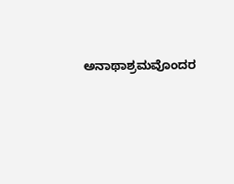ಅನಾಥಾಶ್ರಮವೊಂದರ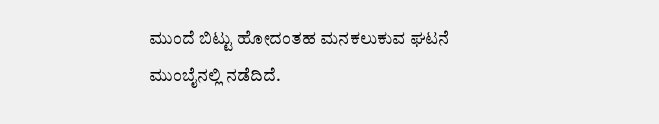ಮುಂದೆ ಬಿಟ್ಟು ಹೋದಂತಹ ಮನಕಲುಕುವ ಘಟನೆ ಮುಂಬೈನಲ್ಲಿ ನಡೆದಿದೆ.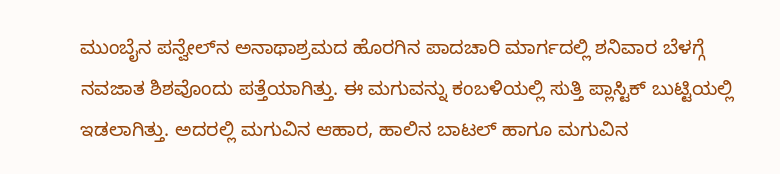ಮುಂಬೈನ ಪನ್ವೇಲ್‌ನ ಅನಾಥಾಶ್ರಮದ ಹೊರಗಿನ ಪಾದಚಾರಿ ಮಾರ್ಗದಲ್ಲಿ ಶನಿವಾರ ಬೆಳಗ್ಗೆ ನವಜಾತ ಶಿಶವೊಂದು ಪತ್ತೆಯಾಗಿತ್ತು. ಈ ಮಗುವನ್ನು ಕಂಬಳಿಯಲ್ಲಿ ಸುತ್ತಿ ಪ್ಲಾಸ್ಟಿಕ್ ಬುಟ್ಟಿಯಲ್ಲಿ ಇಡಲಾಗಿತ್ತು. ಅದರಲ್ಲಿ ಮಗುವಿನ ಆಹಾರ, ಹಾಲಿನ ಬಾಟಲ್ ಹಾಗೂ ಮಗುವಿನ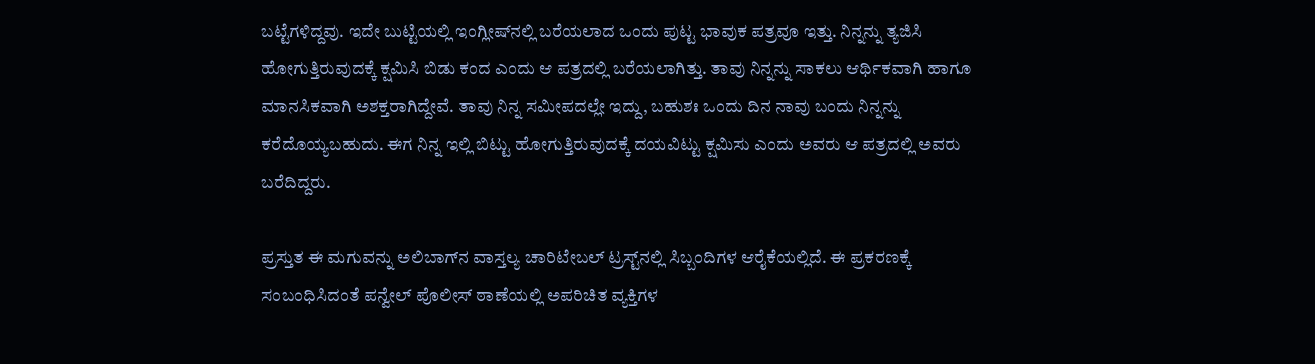ಬಟ್ಟೆಗಳಿದ್ದವು. ಇದೇ ಬುಟ್ಟಿಯಲ್ಲಿ ಇಂಗ್ಲೀಷ್‌ನಲ್ಲಿ ಬರೆಯಲಾದ ಒಂದು ಪುಟ್ಟ ಭಾವುಕ ಪತ್ರವೂ ಇತ್ತು. ನಿನ್ನನ್ನು ತ್ಯಜಿಸಿ ಹೋಗುತ್ತಿರುವುದಕ್ಕೆ ಕ್ಷಮಿಸಿ ಬಿಡು ಕಂದ ಎಂದು ಆ ಪತ್ರದಲ್ಲಿ ಬರೆಯಲಾಗಿತ್ತು. ತಾವು ನಿನ್ನನ್ನು ಸಾಕಲು ಆರ್ಥಿಕವಾಗಿ ಹಾಗೂ ಮಾನಸಿಕವಾಗಿ ಅಶಕ್ತರಾಗಿದ್ದೇವೆ. ತಾವು ನಿನ್ನ ಸಮೀಪದಲ್ಲೇ ಇದ್ದು, ಬಹುಶಃ ಒಂದು ದಿನ ನಾವು ಬಂದು ನಿನ್ನನ್ನು ಕರೆದೊಯ್ಯಬಹುದು. ಈಗ ನಿನ್ನ ಇಲ್ಲಿ ಬಿಟ್ಟು ಹೋಗುತ್ತಿರುವುದಕ್ಕೆ ದಯವಿಟ್ಟು ಕ್ಷಮಿಸು ಎಂದು ಅವರು ಆ ಪತ್ರದಲ್ಲಿ ಅವರು ಬರೆದಿದ್ದರು.

ಪ್ರಸ್ತುತ ಈ ಮಗುವನ್ನು ಅಲಿಬಾಗ್‌ನ ವಾಸ್ತಲ್ಯ ಚಾರಿಟೇಬಲ್ ಟ್ರಸ್ಟ್‌ನಲ್ಲಿ ಸಿಬ್ಬಂದಿಗಳ ಆರೈಕೆಯಲ್ಲಿದೆ. ಈ ಪ್ರಕರಣಕ್ಕೆ ಸಂಬಂಧಿಸಿದಂತೆ ಪನ್ವೇಲ್ ಪೊಲೀಸ್ ಠಾಣೆಯಲ್ಲಿ ಅಪರಿಚಿತ ವ್ಯಕ್ತಿಗಳ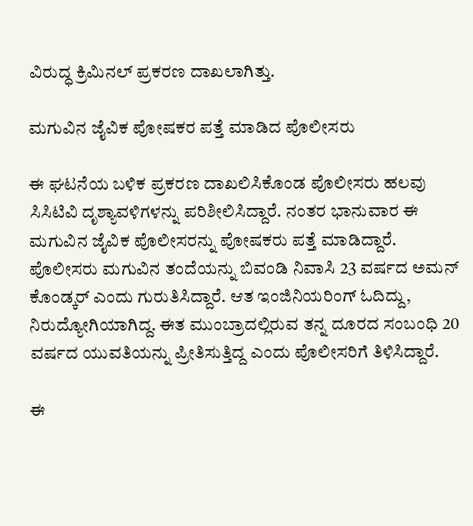ವಿರುದ್ಧ ಕ್ರಿಮಿನಲ್ ಪ್ರಕರಣ ದಾಖಲಾಗಿತ್ತು.

ಮಗುವಿನ ಜೈವಿಕ ಪೋಷಕರ ಪತ್ತೆ ಮಾಡಿದ ಪೊಲೀಸರು

ಈ ಘಟನೆಯ ಬಳಿಕ ಪ್ರಕರಣ ದಾಖಲಿಸಿಕೊಂಡ ಪೊಲೀಸರು ಹಲವು ಸಿಸಿಟಿವಿ ದೃಶ್ಯಾವಳಿಗಳನ್ನು ಪರಿಶೀಲಿಸಿದ್ದಾರೆ. ನಂತರ ಭಾನುವಾರ ಈ ಮಗುವಿನ ಜೈವಿಕ ಪೊಲೀಸರನ್ನು ಪೋಷಕರು ಪತ್ತೆ ಮಾಡಿದ್ದಾರೆ. ಪೊಲೀಸರು ಮಗುವಿನ ತಂದೆಯನ್ನು ಬಿವಂಡಿ ನಿವಾಸಿ 23 ವರ್ಷದ ಅಮನ್ ಕೊಂಡ್ಕರ್ ಎಂದು ಗುರುತಿಸಿದ್ದಾರೆ. ಆತ ಇಂಜಿನಿಯರಿಂಗ್ ಓದಿದ್ದು, ನಿರುದ್ಯೋಗಿಯಾಗಿದ್ದ. ಈತ ಮುಂಬ್ರಾದಲ್ಲಿರುವ ತನ್ನ ದೂರದ ಸಂಬಂಧಿ 20 ವರ್ಷದ ಯುವತಿಯನ್ನು ಪ್ರೀತಿಸುತ್ತಿದ್ದ ಎಂದು ಪೊಲೀಸರಿಗೆ ತಿಳಿಸಿದ್ದಾರೆ.

ಈ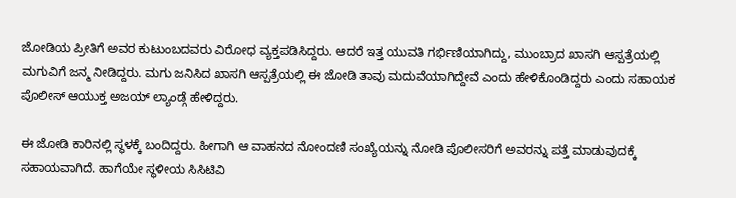ಜೋಡಿಯ ಪ್ರೀತಿಗೆ ಅವರ ಕುಟುಂಬದವರು ವಿರೋಧ ವ್ಯಕ್ತಪಡಿಸಿದ್ದರು. ಆದರೆ ಇತ್ತ ಯುವತಿ ಗರ್ಭಿಣಿಯಾಗಿದ್ದು, ಮುಂಬ್ರಾದ ಖಾಸಗಿ ಆಸ್ಪತ್ರೆಯಲ್ಲಿ ಮಗುವಿಗೆ ಜನ್ಮ ನೀಡಿದ್ದರು. ಮಗು ಜನಿಸಿದ ಖಾಸಗಿ ಆಸ್ಪತ್ರೆಯಲ್ಲಿ ಈ ಜೋಡಿ ತಾವು ಮದುವೆಯಾಗಿದ್ದೇವೆ ಎಂದು ಹೇಳಿಕೊಂಡಿದ್ದರು ಎಂದು ಸಹಾಯಕ ಪೊಲೀಸ್ ಆಯುಕ್ತ ಅಜಯ್ ಲ್ಯಾಂಡ್ಗೆ ಹೇಳಿದ್ದರು.

ಈ ಜೋಡಿ ಕಾರಿನಲ್ಲಿ ಸ್ಥಳಕ್ಕೆ ಬಂದಿದ್ದರು. ಹೀಗಾಗಿ ಆ ವಾಹನದ ನೋಂದಣಿ ಸಂಖ್ಯೆಯನ್ನು ನೋಡಿ ಪೊಲೀಸರಿಗೆ ಅವರನ್ನು ಪತ್ತೆ ಮಾಡುವುದಕ್ಕೆ ಸಹಾಯವಾಗಿದೆ. ಹಾಗೆಯೇ ಸ್ಥಳೀಯ ಸಿಸಿಟಿವಿ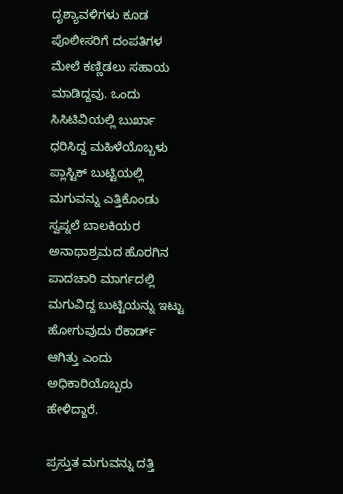ದೃಶ್ಯಾವಳಿಗಳು ಕೂಡ ಪೊಲೀಸರಿಗೆ ದಂಪತಿಗಳ ಮೇಲೆ ಕಣ್ಣಿಡಲು ಸಹಾಯ ಮಾಡಿದ್ದವು. ಒಂದು ಸಿಸಿಟಿವಿಯಲ್ಲಿ ಬುರ್ಖಾ ಧರಿಸಿದ್ದ ಮಹಿಳೆಯೊಬ್ಬಳು ಪ್ಲಾಸ್ಟಿಕ್ ಬುಟ್ಟಿಯಲ್ಲಿ ಮಗುವನ್ನು ಎತ್ತಿಕೊಂಡು ಸ್ವಪ್ನಲೆ ಬಾಲಕಿಯರ ಅನಾಥಾಶ್ರಮದ ಹೊರಗಿನ ಪಾದಚಾರಿ ಮಾರ್ಗದಲ್ಲಿ ಮಗುವಿದ್ದ ಬುಟ್ಟಿಯನ್ನು ಇಟ್ಟು ಹೋಗುವುದು ರೆಕಾರ್ಡ್ ಆಗಿತ್ತು ಎಂದು ಅಧಿಕಾರಿಯೊಬ್ಬರು ಹೇಳಿದ್ದಾರೆ.

ಪ್ರಸ್ತುತ ಮಗುವನ್ನು ದತ್ತಿ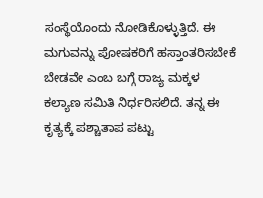ಸಂಸ್ಥೆಯೊಂದು ನೋಡಿಕೊಳ್ಳುತ್ತಿದೆ. ಈ ಮಗುವನ್ನು ಪೋಷಕರಿಗೆ ಹಸ್ತಾಂತರಿಸಬೇಕೆ ಬೇಡವೇ ಎಂಬ ಬಗ್ಗೆ ರಾಜ್ಯ ಮಕ್ಕಳ ಕಲ್ಯಾಣ ಸಮಿತಿ ನಿರ್ಧರಿಸಲಿದೆ. ತನ್ನ ಈ ಕೃತ್ಯಕ್ಕೆ ಪಶ್ಚಾತಾಪ ಪಟ್ಟು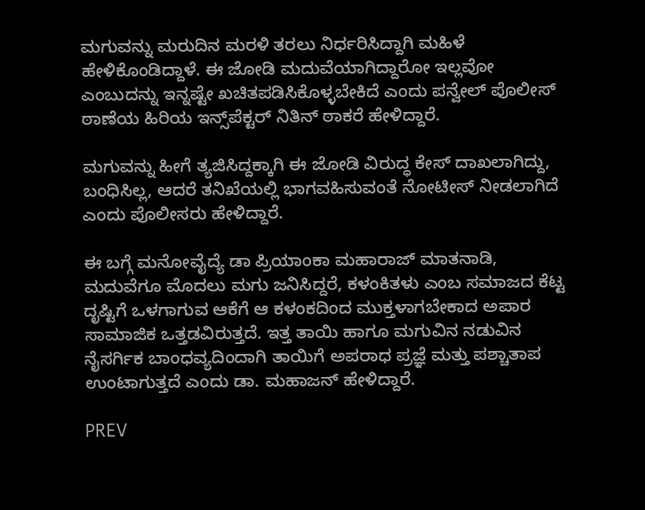ಮಗುವನ್ನು ಮರುದಿನ ಮರಳಿ ತರಲು ನಿರ್ಧರಿಸಿದ್ದಾಗಿ ಮಹಿಳೆ ಹೇಳಿಕೊಂಡಿದ್ದಾಳೆ. ಈ ಜೋಡಿ ಮದುವೆಯಾಗಿದ್ದಾರೋ ಇಲ್ಲವೋ ಎಂಬುದನ್ನು ಇನ್ನಷ್ಟೇ ಖಚಿತಪಡಿಸಿಕೊಳ್ಳಬೇಕಿದೆ ಎಂದು ಪನ್ವೇಲ್ ಪೊಲೀಸ್ ಠಾಣೆಯ ಹಿರಿಯ ಇನ್ಸ್‌ಪೆಕ್ಟರ್ ನಿತಿನ್ ಠಾಕರೆ ಹೇಳಿದ್ದಾರೆ.

ಮಗುವನ್ನು ಹೀಗೆ ತ್ಯಜಿಸಿದ್ದಕ್ಕಾಗಿ ಈ ಜೋಡಿ ವಿರುದ್ಧ ಕೇಸ್ ದಾಖಲಾಗಿದ್ದು, ಬಂಧಿಸಿಲ್ಲ, ಆದರೆ ತನಿಖೆಯಲ್ಲಿ ಭಾಗವಹಿಸುವಂತೆ ನೋಟೀಸ್ ನೀಡಲಾಗಿದೆ ಎಂದು ಪೊಲೀಸರು ಹೇಳಿದ್ದಾರೆ.

ಈ ಬಗ್ಗೆ ಮನೋವೈದ್ಯೆ ಡಾ ಪ್ರಿಯಾಂಕಾ ಮಹಾರಾಜ್ ಮಾತನಾಡಿ, ಮದುವೆಗೂ ಮೊದಲು ಮಗು ಜನಿಸಿದ್ದರೆ, ಕಳಂಕಿತಳು ಎಂಬ ಸಮಾಜದ ಕೆಟ್ಟ ದೃಷ್ಟಿಗೆ ಒಳಗಾಗುವ ಆಕೆಗೆ ಆ ಕಳಂಕದಿಂದ ಮುಕ್ತಳಾಗಬೇಕಾದ ಅಪಾರ ಸಾಮಾಜಿಕ ಒತ್ತಡವಿರುತ್ತದೆ. ಇತ್ತ ತಾಯಿ ಹಾಗೂ ಮಗುವಿನ ನಡುವಿನ ನೈಸರ್ಗಿಕ ಬಾಂಧವ್ಯದಿಂದಾಗಿ ತಾಯಿಗೆ ಅಪರಾಧ ಪ್ರಜ್ಞೆ ಮತ್ತು ಪಶ್ಚಾತಾಪ ಉಂಟಾಗುತ್ತದೆ ಎಂದು ಡಾ. ಮಹಾಜನ್ ಹೇಳಿದ್ದಾರೆ.

PREV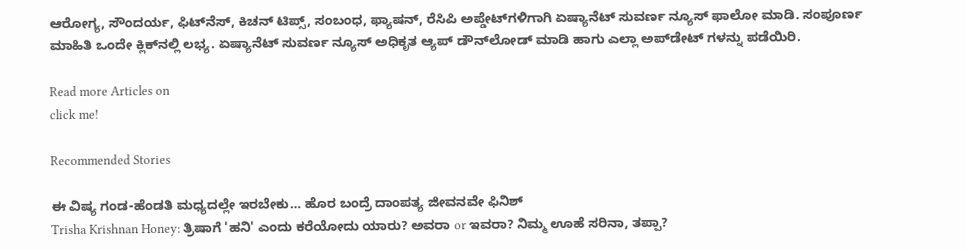ಆರೋಗ್ಯ, ಸೌಂದರ್ಯ, ಫಿಟ್‌ನೆಸ್, ಕಿಚನ್ ಟಿಪ್ಸ್‌, ಸಂಬಂಧ, ಫ್ಯಾಷನ್, ರೆಸಿಪಿ ಅಪ್ಡೇಟ್‌ಗಳಿಗಾಗಿ ಏಷ್ಯಾನೆಟ್ ಸುವರ್ಣ ನ್ಯೂಸ್‌ ಫಾಲೋ ಮಾಡಿ. ಸಂಪೂರ್ಣ ಮಾಹಿತಿ ಒಂದೇ ಕ್ಲಿಕ್‌ನಲ್ಲಿ ಲಭ್ಯ. ಏಷ್ಯಾನೆಟ್ ಸುವರ್ಣ ನ್ಯೂಸ್ ಅಧಿಕೃತ ಆ್ಯಪ್ ಡೌನ್‌ಲೋಡ್ ಮಾಡಿ ಹಾಗು ಎಲ್ಲಾ ಅಪ್‌ಡೇಟ್ ಗಳನ್ನು ಪಡೆಯಿರಿ.

Read more Articles on
click me!

Recommended Stories

ಈ ವಿಷ್ಯ ಗಂಡ-ಹೆಂಡತಿ ಮಧ್ಯದಲ್ಲೇ ಇರಬೇಕು… ಹೊರ ಬಂದ್ರೆ ದಾಂಪತ್ಯ ಜೀವನವೇ ಫಿನಿಶ್
Trisha Krishnan Honey: ತ್ರಿಷಾಗೆ 'ಹನಿ' ಎಂದು ಕರೆಯೋದು ಯಾರು? ಅವರಾ or ಇವರಾ? ನಿಮ್ಮ ಊಹೆ ಸರಿನಾ, ತಪ್ಪಾ?